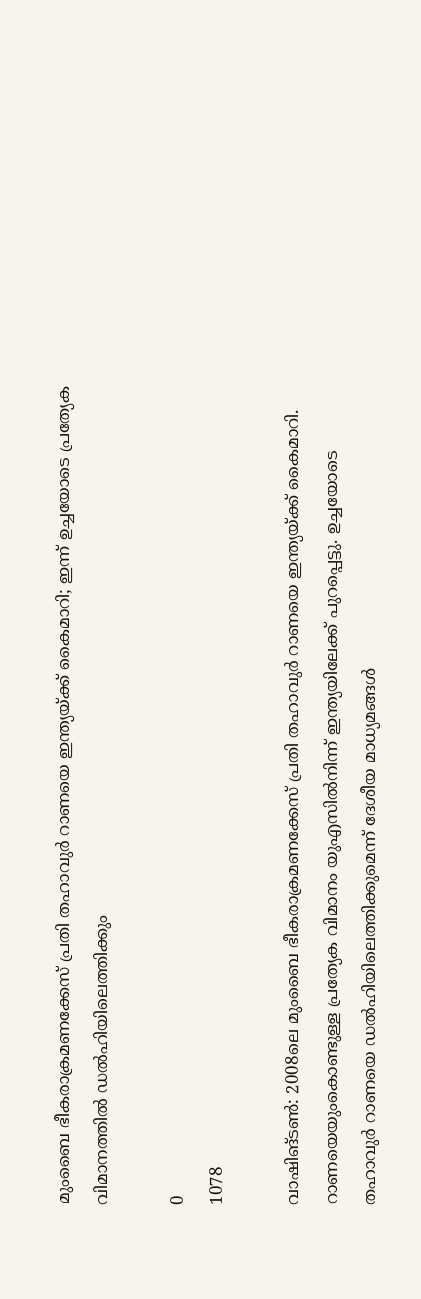മുംബൈ ഭീകരാക്രമണക്കേസ് പ്രതി തഹാവുര്‍ റാണയെ ഇന്ത്യയ്ക്ക് കൈമാറി; ഇന്ന് ഉച്ചയോടെ പ്രത്യേക വിമാനത്തില്‍ ഡല്‍ഹിയിലെത്തിക്കും

0
1078

വാഷിങ്ടണ്‍: 2008ലെ മുംബൈ ഭീകരാക്രമണക്കേസ് പ്രതി തഹാവുര്‍ റാണയെ ഇന്ത്യയ്ക്ക് കൈമാറി. റാണയെയുംകൊണ്ടുള്ള പ്രത്യേക വിമാനം യുഎസില്‍നിന്ന് ഇന്ത്യയിലേക്ക് പുറപ്പെട്ടു. ഉച്ചയോടെ തഹാവുര്‍ റാണയെ ഡല്‍ഹിയിലെത്തിക്കുമെന്ന് ദേശീയ മാധ്യമങ്ങള്‍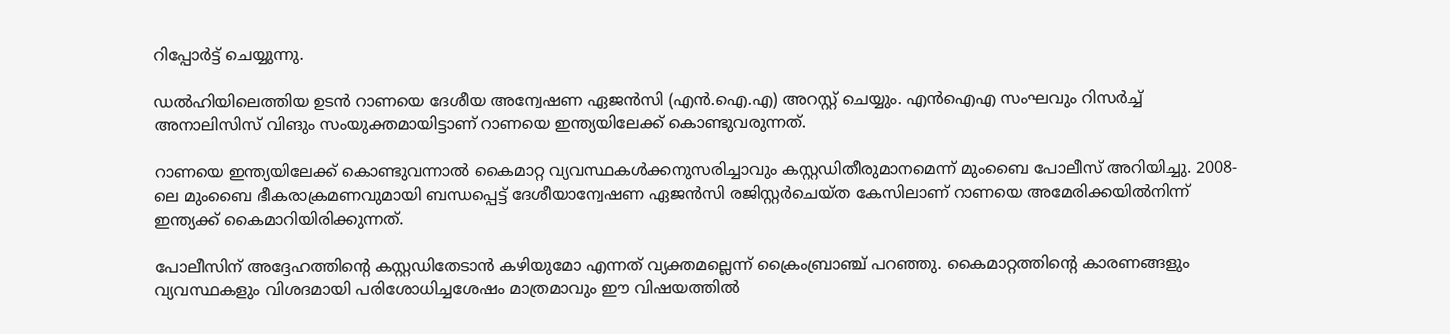റിപ്പോര്‍ട്ട് ചെയ്യുന്നു.

ഡല്‍ഹിയിലെത്തിയ ഉടന്‍ റാണയെ ദേശീയ അന്വേഷണ ഏജന്‍സി (എന്‍.ഐ.എ) അറസ്റ്റ് ചെയ്യും. എന്‍ഐഎ സംഘവും റിസര്‍ച്ച് അനാലിസിസ് വിങും സംയുക്തമായിട്ടാണ് റാണയെ ഇന്ത്യയിലേക്ക് കൊണ്ടുവരുന്നത്.

റാണയെ ഇന്ത്യയിലേക്ക് കൊണ്ടുവന്നാല്‍ കൈമാറ്റ വ്യവസ്ഥകള്‍ക്കനുസരിച്ചാവും കസ്റ്റഡിതീരുമാനമെന്ന് മുംബൈ പോലീസ് അറിയിച്ചു. 2008-ലെ മുംബൈ ഭീകരാക്രമണവുമായി ബന്ധപ്പെട്ട് ദേശീയാന്വേഷണ ഏജന്‍സി രജിസ്റ്റര്‍ചെയ്ത കേസിലാണ് റാണയെ അമേരിക്കയില്‍നിന്ന് ഇന്ത്യക്ക് കൈമാറിയിരിക്കുന്നത്.

പോലീസിന് അദ്ദേഹത്തിന്റെ കസ്റ്റഡിതേടാന്‍ കഴിയുമോ എന്നത് വ്യക്തമല്ലെന്ന് ക്രൈംബ്രാഞ്ച് പറഞ്ഞു. കൈമാറ്റത്തിന്റെ കാരണങ്ങളും വ്യവസ്ഥകളും വിശദമായി പരിശോധിച്ചശേഷം മാത്രമാവും ഈ വിഷയത്തില്‍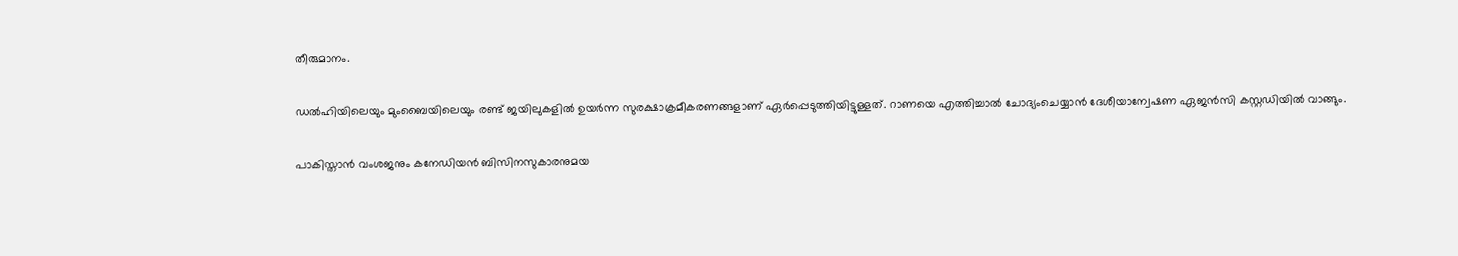തീരുമാനം.

ഡല്‍ഹിയിലെയും മുംബൈയിലെയും രണ്ട് ജയിലുകളില്‍ ഉയര്‍ന്ന സുരക്ഷാക്രമീകരണങ്ങളാണ് ഏര്‍പ്പെടുത്തിയിട്ടുള്ളത്. റാണയെ എത്തിച്ചാല്‍ ചോദ്യംചെയ്യാന്‍ ദേശീയാന്വേഷണ ഏജന്‍സി കസ്റ്റഡിയില്‍ വാങ്ങും.

പാകിസ്താന്‍ വംശജനും കനേഡിയന്‍ ബിസിനസുകാരനുമയ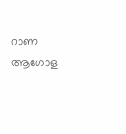റാണ ആഗോള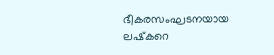ഭീകരസംഘടനയായ ലഷ്‌കറെ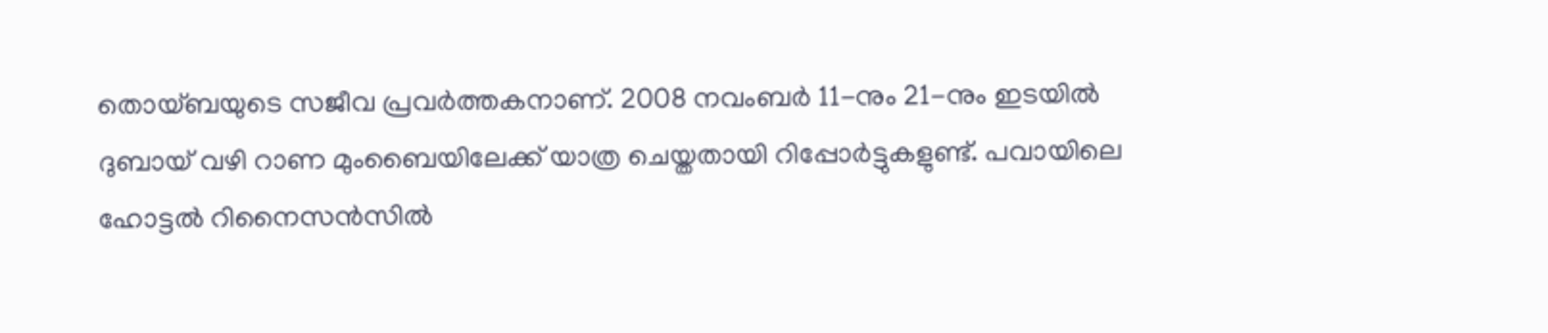തൊയ്ബയുടെ സജീവ പ്രവര്‍ത്തകനാണ്. 2008 നവംബര്‍ 11-നും 21-നും ഇടയില്‍ ദുബായ് വഴി റാണ മുംബൈയിലേക്ക് യാത്ര ചെയ്തതായി റിപ്പോര്‍ട്ടുകളുണ്ട്. പവായിലെ ഹോട്ടല്‍ റിനൈസന്‍സില്‍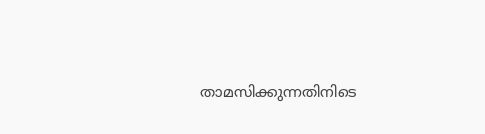താമസിക്കുന്നതിനിടെ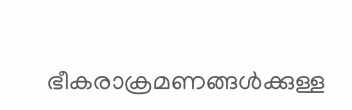ഭീകരാക്രമണങ്ങള്‍ക്കുള്ള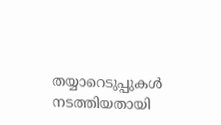തയ്യാറെടുപ്പുകള്‍ നടത്തിയതായി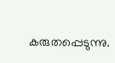കരുതപ്പെടുന്നു.